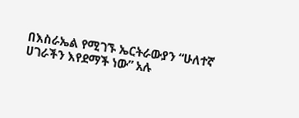በእስራኤል የሚገኙ ኤርትራውያን “ሁለተኛ ሀገራችን እየደማች ነው” አሉ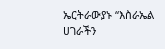ኤርትራውያኑ “እስራኤል ሀገራችን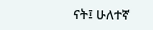ናት፤ ሁለተኛ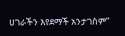ሀገራችን እየደማች አንታገስም”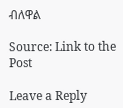ብለዋል

Source: Link to the Post

Leave a Reply